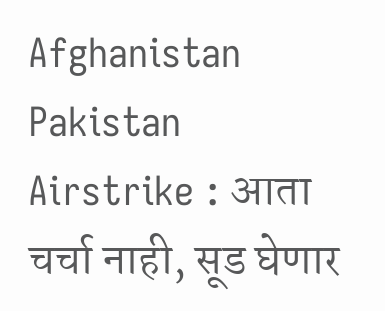Afghanistan Pakistan Airstrike : आता चर्चा नाही, सूड घेणार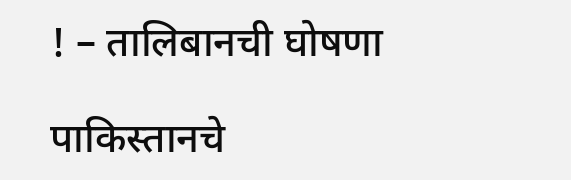! – तालिबानची घोषणा

पाकिस्तानचे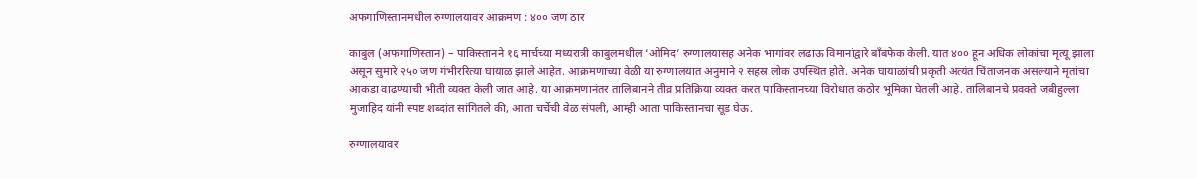अफगाणिस्तानमधील रुग्णालयावर आक्रमण : ४०० जण ठार

काबुल (अफगाणिस्तान) – पाकिस्तानने १६ मार्चच्या मध्यरात्री काबुलमधील ‘ओमिद’ रुग्णालयासह अनेक भागांवर लढाऊ विमानांद्वारे बाँबफेक केली. यात ४०० हून अधिक लोकांचा मृत्यू झाला असून सुमारे २५० जण गंभीररित्या घायाळ झाले आहेत. आक्रमणाच्या वेळी या रुग्णालयात अनुमाने २ सहस्र लोक उपस्थित होते. अनेक घायाळांची प्रकृती अत्यंत चिंताजनक असल्याने मृतांचा आकडा वाढण्याची भीती व्यक्त केली जात आहे. या आक्रमणानंतर तालिबानने तीव्र प्रतिक्रिया व्यक्त करत पाकिस्तानच्या विरोधात कठोर भूमिका घेतली आहे. तालिबानचे प्रवक्ते जबीहुल्ला मुजाहिद यांनी स्पष्ट शब्दांत सांगितले की, आता चर्चेची वेळ संपली, आम्ही आता पाकिस्तानचा सूड घेऊ.

रुग्णालयावर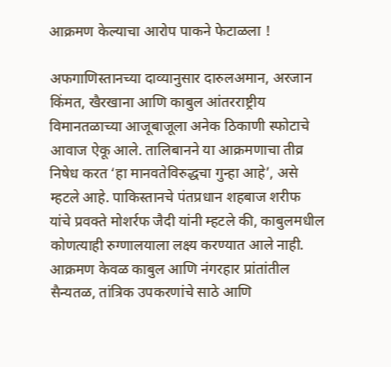आक्रमण केल्याचा आरोप पाकने फेटाळला !

अफगाणिस्तानच्या दाव्यानुसार दारुलअमान, अरजान किंमत, खैरखाना आणि काबुल आंतरराष्ट्रीय विमानतळाच्या आजूबाजूला अनेक ठिकाणी स्फोटाचे आवाज ऐकू आले. तालिबानने या आक्रमणाचा तीव्र निषेध करत ‘हा मानवतेविरुद्धचा गुन्हा आहे’, असे म्हटले आहे. पाकिस्तानचे पंतप्रधान शहबाज शरीफ यांचे प्रवक्ते मोशर्रफ जैदी यांनी म्हटले की, काबुलमधील कोणत्याही रुग्णालयाला लक्ष्य करण्यात आले नाही. आक्रमण केवळ काबुल आणि नंगरहार प्रांतांतील सैन्यतळ, तांत्रिक उपकरणांचे साठे आणि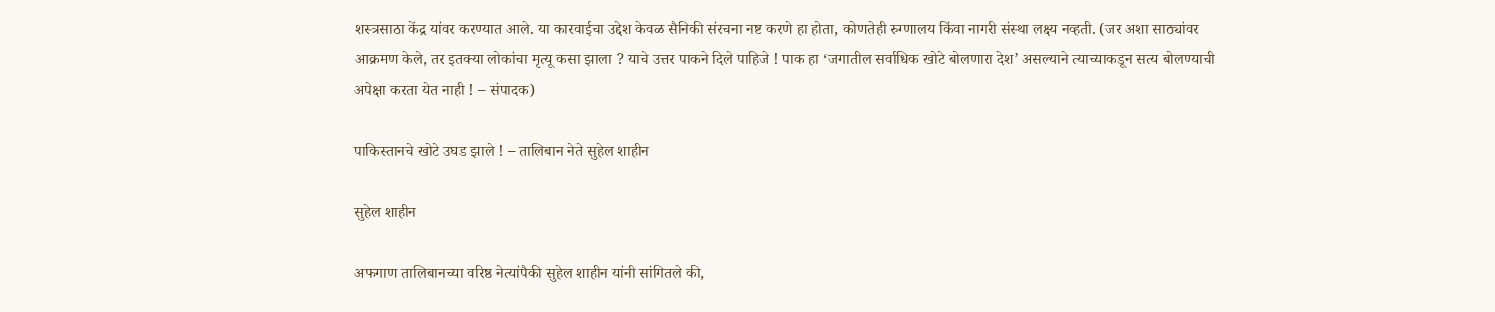शस्त्रसाठा केंद्र यांवर करण्यात आले. या कारवाईचा उद्देश केवळ सैनिकी संरचना नष्ट करणे हा होता, कोणतेही रुग्णालय किंवा नागरी संस्था लक्ष्य नव्हती. (जर अशा साठ्यांवर आक्रमण केले, तर इतक्या लोकांचा मृत्यू कसा झाला ? याचे उत्तर पाकने दिले पाहिजे ! पाक हा ‘जगातील सर्वाधिक खोटे बोलणारा देश’ असल्याने त्याच्याकडून सत्य बोलण्याची अपेक्षा करता येत नाही ! – संपादक)

पाकिस्तानचे खोटे उघड झाले ! – तालिबान नेते सुहेल शाहीन

सुहेल शाहीन

अफगाण तालिबानच्या वरिष्ठ नेत्यांपैकी सुहेल शाहीन यांनी सांगितले की,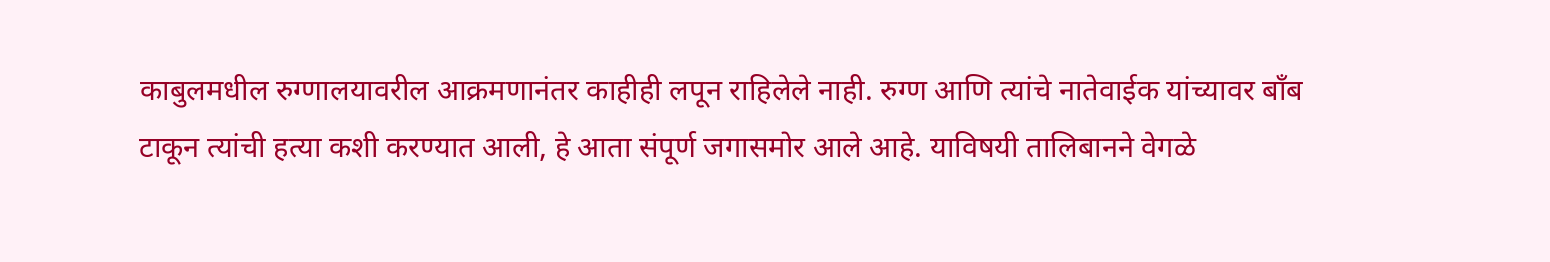काबुलमधील रुग्णालयावरील आक्रमणानंतर काहीही लपून राहिलेले नाही. रुग्ण आणि त्यांचे नातेवाईक यांच्यावर बाँब टाकून त्यांची हत्या कशी करण्यात आली, हे आता संपूर्ण जगासमोर आले आहे. याविषयी तालिबानने वेगळे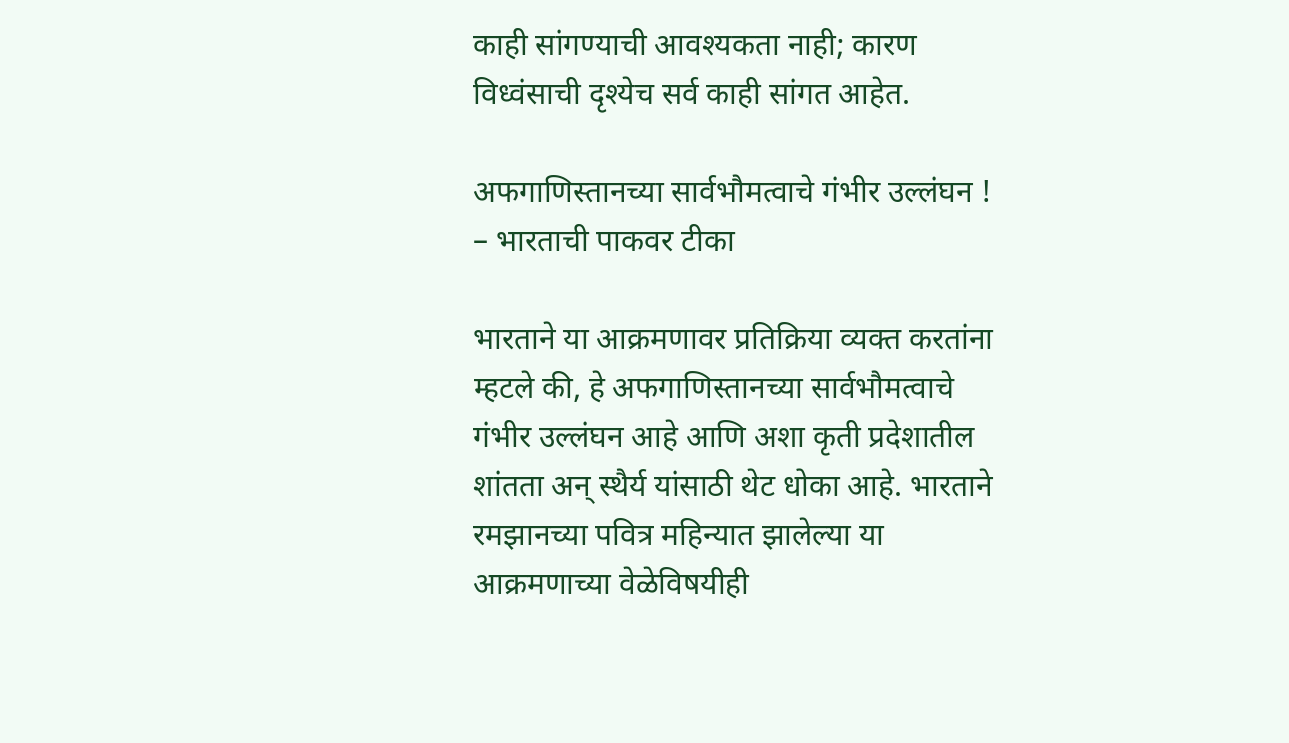काही सांगण्याची आवश्यकता नाही; कारण विध्वंसाची दृश्येच सर्व काही सांगत आहेत.

अफगाणिस्तानच्या सार्वभौमत्वाचे गंभीर उल्लंघन ! – भारताची पाकवर टीका

भारताने या आक्रमणावर प्रतिक्रिया व्यक्त करतांना म्हटले की, हे अफगाणिस्तानच्या सार्वभौमत्वाचे गंभीर उल्लंघन आहे आणि अशा कृती प्रदेशातील शांतता अन् स्थैर्य यांसाठी थेट धोका आहे. भारताने रमझानच्या पवित्र महिन्यात झालेल्या या आक्रमणाच्या वेळेविषयीही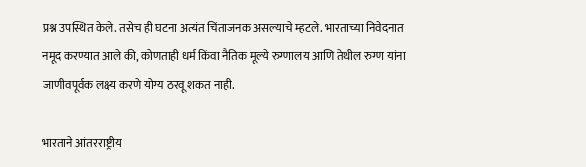प्रश्न उपस्थित केले. तसेच ही घटना अत्यंत चिंताजनक असल्याचे म्हटले. भारताच्या निवेदनात नमूद करण्यात आले की, कोणताही धर्म किंवा नैतिक मूल्ये रुग्णालय आणि तेथील रुग्ण यांना जाणीवपूर्वक लक्ष्य करणे योग्य ठरवू शकत नाही.

भारताने आंतरराष्ट्रीय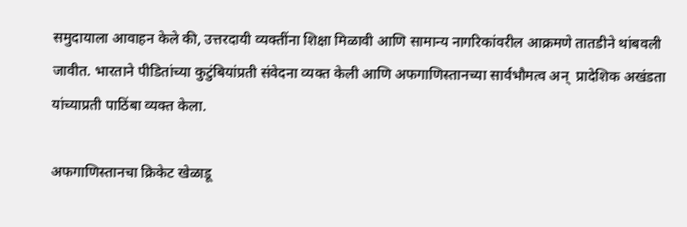समुदायाला आवाहन केले की, उत्तरदायी व्यक्तींना शिक्षा मिळावी आणि सामान्य नागरिकांवरील आक्रमणे तातडीने थांबवली जावीत. भारताने पीडितांच्या कुटुंबियांप्रती संवेदना व्यक्त केली आणि अफगाणिस्तानच्या सार्वभौमत्व अन्  प्रादेशिक अखंडता यांच्याप्रती पाठिंबा व्यक्त केला.

अफगाणिस्तानचा क्रिकेट खेळाडू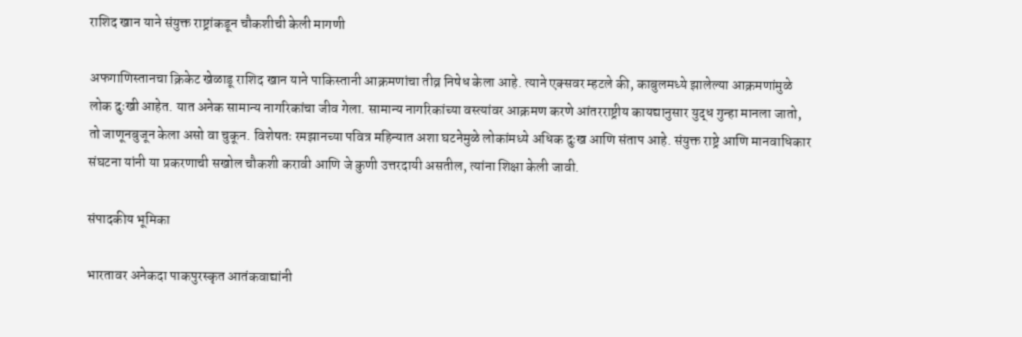राशिद खान याने संयुक्त राष्ट्रांकडून चौकशीची केली मागणी

अफगाणिस्तानचा क्रिकेट खेळाडू राशिद खान याने पाकिस्तानी आक्रमणांचा तीव्र निषेध केला आहे. त्याने एक्सवर म्हटले की, काबुलमध्ये झालेल्या आक्रमणांमुळे लोक दुःखी आहेत. यात अनेक सामान्य नागरिकांचा जीव गेला. सामान्य नागरिकांच्या वस्त्यांवर आक्रमण करणे आंतरराष्ट्रीय कायद्यानुसार युद्ध गुन्हा मानला जातो, तो जाणूनबुजून केला असो वा चुकून. विशेषतः रमझानच्या पवित्र महिन्यात अशा घटनेमुळे लोकांमध्ये अधिक दुःख आणि संताप आहे. संयुक्त राष्ट्रे आणि मानवाधिकार संघटना यांनी या प्रकरणाची सखोल चौकशी करावी आणि जे कुणी उत्तरदायी असतील, त्यांना शिक्षा केली जावी.

संपादकीय भूमिका

भारतावर अनेकदा पाकपुरस्कृत आतंकवाद्यांनी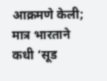आक्रमणे केली; मात्र भारताने कधी ‘सूड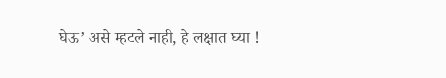घेऊ’ असे म्हटले नाही, हे लक्षात घ्या !